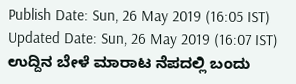Publish Date: Sun, 26 May 2019 (16:05 IST)
Updated Date: Sun, 26 May 2019 (16:07 IST)
ಉದ್ದಿನ ಬೇಳೆ ಮಾರಾಟ ನೆಪದಲ್ಲಿ ಬಂದು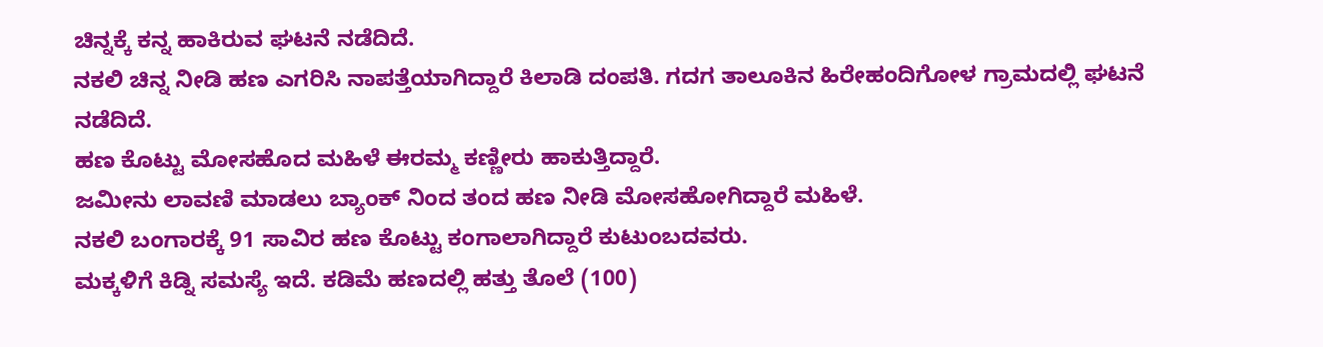ಚಿನ್ನಕ್ಕೆ ಕನ್ನ ಹಾಕಿರುವ ಘಟನೆ ನಡೆದಿದೆ.
ನಕಲಿ ಚಿನ್ನ ನೀಡಿ ಹಣ ಎಗರಿಸಿ ನಾಪತ್ತೆಯಾಗಿದ್ದಾರೆ ಕಿಲಾಡಿ ದಂಪತಿ. ಗದಗ ತಾಲೂಕಿನ ಹಿರೇಹಂದಿಗೋಳ ಗ್ರಾಮದಲ್ಲಿ ಘಟನೆ ನಡೆದಿದೆ.
ಹಣ ಕೊಟ್ಟು ಮೋಸಹೊದ ಮಹಿಳೆ ಈರಮ್ಮ ಕಣ್ಣೀರು ಹಾಕುತ್ತಿದ್ದಾರೆ.
ಜಮೀನು ಲಾವಣಿ ಮಾಡಲು ಬ್ಯಾಂಕ್ ನಿಂದ ತಂದ ಹಣ ನೀಡಿ ಮೋಸಹೋಗಿದ್ದಾರೆ ಮಹಿಳೆ.
ನಕಲಿ ಬಂಗಾರಕ್ಕೆ 91 ಸಾವಿರ ಹಣ ಕೊಟ್ಟು ಕಂಗಾಲಾಗಿದ್ದಾರೆ ಕುಟುಂಬದವರು.
ಮಕ್ಕಳಿಗೆ ಕಿಡ್ನಿ ಸಮಸ್ಯೆ ಇದೆ. ಕಡಿಮೆ ಹಣದಲ್ಲಿ ಹತ್ತು ತೊಲೆ (100)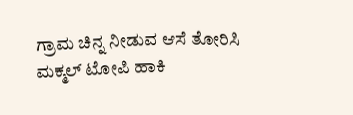ಗ್ರಾಮ ಚಿನ್ನ ನೀಡುವ ಆಸೆ ತೋರಿಸಿ ಮಕ್ಮಲ್ ಟೋಪಿ ಹಾಕಿ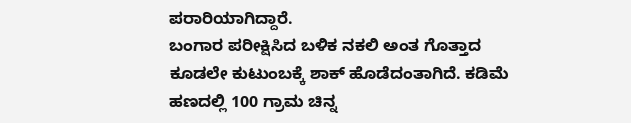ಪರಾರಿಯಾಗಿದ್ದಾರೆ.
ಬಂಗಾರ ಪರೀಕ್ಷಿಸಿದ ಬಳಿಕ ನಕಲಿ ಅಂತ ಗೊತ್ತಾದ ಕೂಡಲೇ ಕುಟುಂಬಕ್ಕೆ ಶಾಕ್ ಹೊಡೆದಂತಾಗಿದೆ. ಕಡಿಮೆ ಹಣದಲ್ಲಿ 100 ಗ್ರಾಮ ಚಿನ್ನ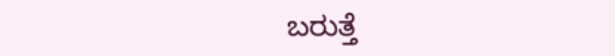ಬರುತ್ತೆ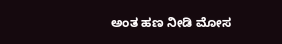ಅಂತ ಹಣ ನೀಡಿ ಮೋಸ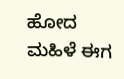ಹೋದ ಮಹಿಳೆ ಈಗ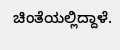ಚಿಂತೆಯಲ್ಲಿದ್ದಾಳೆ.